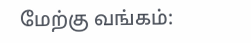மேற்கு வங்கம்: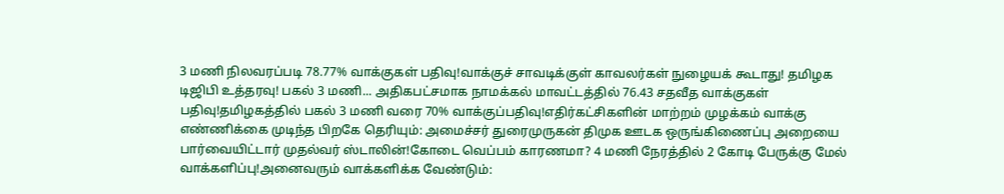3 மணி நிலவரப்படி 78.77% வாக்குகள் பதிவு!வாக்குச் சாவடிக்குள் காவலர்கள் நுழையக் கூடாது! தமிழக டிஜிபி உத்தரவு! பகல் 3 மணி... அதிகபட்சமாக நாமக்கல் மாவட்டத்தில் 76.43 சதவீத வாக்குகள் பதிவு!தமிழகத்தில் பகல் 3 மணி வரை 70% வாக்குப்பதிவு!எதிர்கட்சிகளின் மாற்றம் முழக்கம் வாக்கு எண்ணிக்கை முடிந்த பிறகே தெரியும்: அமைச்சர் துரைமுருகன் திமுக ஊடக ஒருங்கிணைப்பு அறையை பார்வையிட்டார் முதல்வர் ஸ்டாலின்!கோடை வெப்பம் காரணமா? 4 மணி நேரத்தில் 2 கோடி பேருக்கு மேல் வாக்களிப்பு!அனைவரும் வாக்களிக்க வேண்டும்: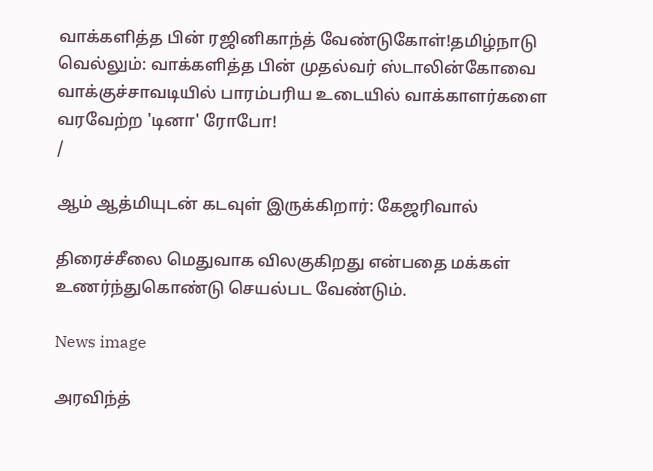வாக்களித்த பின் ரஜினிகாந்த் வேண்டுகோள்!தமிழ்நாடு வெல்லும்: வாக்களித்த பின் முதல்வர் ஸ்டாலின்கோவை வாக்குச்சாவடியில் பாரம்பரிய உடையில் வாக்காளர்களை வரவேற்ற 'டினா' ரோபோ!
/

ஆம் ஆத்மியுடன் கடவுள் இருக்கிறார்: கேஜரிவால்

திரைச்சீலை மெதுவாக விலகுகிறது என்பதை மக்கள் உணர்ந்துகொண்டு செயல்பட வேண்டும்.

News image

அரவிந்த்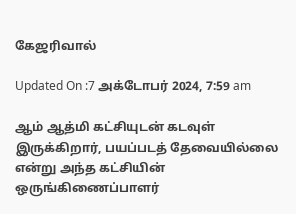கேஜரிவால்

Updated On :7 அக்டோபர் 2024, 7:59 am

ஆம் ஆத்மி கட்சியுடன் கடவுள் இருக்கிறார், பயப்படத் தேவையில்லை என்று அந்த கட்சியின் ஒருங்கிணைப்பாளர்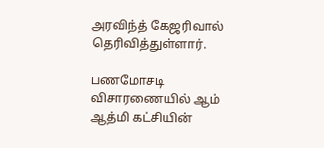அரவிந்த் கேஜரிவால் தெரிவித்துள்ளார்.

பணமோசடி விசாரணையில் ஆம் ஆத்மி கட்சியின்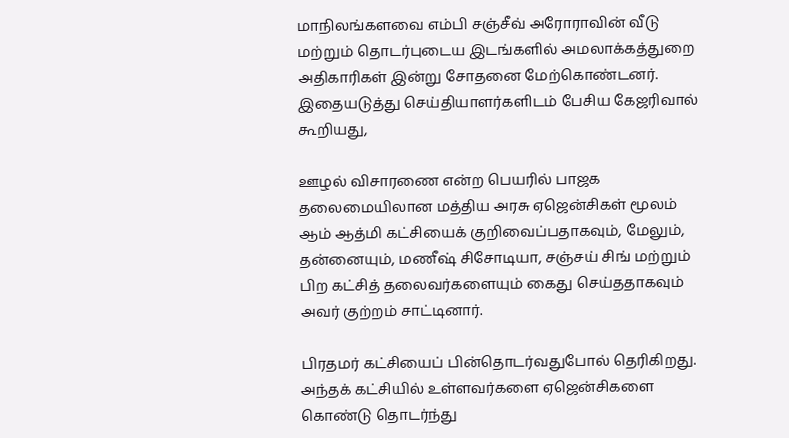மாநிலங்களவை எம்பி சஞ்சீவ் அரோராவின் வீடு மற்றும் தொடர்புடைய இடங்களில் அமலாக்கத்துறை அதிகாரிகள் இன்று சோதனை மேற்கொண்டனர். இதையடுத்து செய்தியாளர்களிடம் பேசிய கேஜரிவால் கூறியது,

ஊழல் விசாரணை என்ற பெயரில் பாஜக தலைமையிலான மத்திய அரசு ஏஜென்சிகள் மூலம் ஆம் ஆத்மி கட்சியைக் குறிவைப்பதாகவும், மேலும், தன்னையும், மணீஷ் சிசோடியா, சஞ்சய் சிங் மற்றும் பிற கட்சித் தலைவர்களையும் கைது செய்ததாகவும் அவர் குற்றம் சாட்டினார்.

பிரதமர் கட்சியைப் பின்தொடர்வதுபோல் தெரிகிறது. அந்தக் கட்சியில் உள்ளவர்களை ஏஜென்சிகளை கொண்டு தொடர்ந்து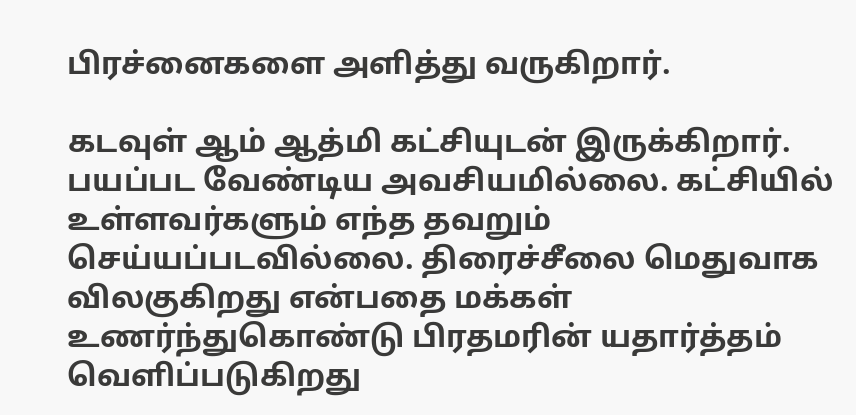பிரச்னைகளை அளித்து வருகிறார்.

கடவுள் ஆம் ஆத்மி கட்சியுடன் இருக்கிறார். பயப்பட வேண்டிய அவசியமில்லை. கட்சியில் உள்ளவர்களும் எந்த தவறும் செய்யப்படவில்லை. திரைச்சீலை மெதுவாக விலகுகிறது என்பதை மக்கள் உணர்ந்துகொண்டு பிரதமரின் யதார்த்தம் வெளிப்படுகிறது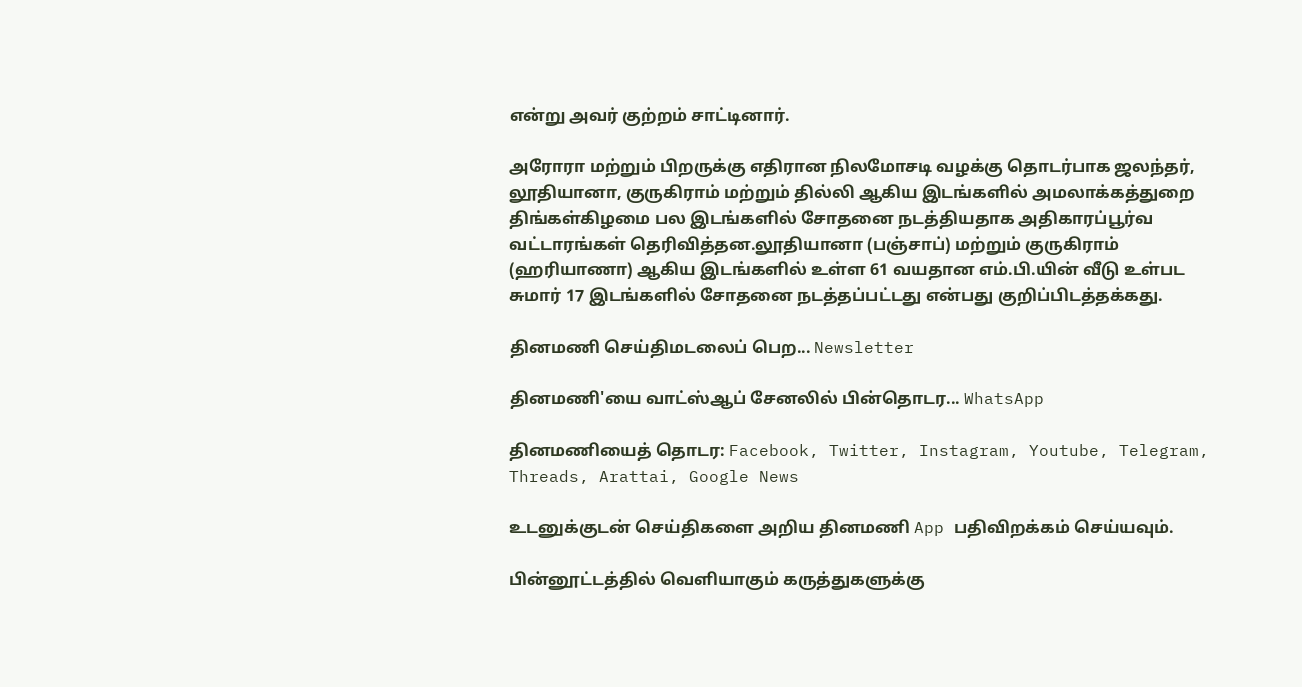என்று அவர் குற்றம் சாட்டினார்.

அரோரா மற்றும் பிறருக்கு எதிரான நிலமோசடி வழக்கு தொடர்பாக ஜலந்தர், லூதியானா, குருகிராம் மற்றும் தில்லி ஆகிய இடங்களில் அமலாக்கத்துறை திங்கள்கிழமை பல இடங்களில் சோதனை நடத்தியதாக அதிகாரப்பூர்வ வட்டாரங்கள் தெரிவித்தன.லூதியானா (பஞ்சாப்) மற்றும் குருகிராம் (ஹரியாணா) ஆகிய இடங்களில் உள்ள 61 வயதான எம்.பி.யின் வீடு உள்பட சுமார் 17 இடங்களில் சோதனை நடத்தப்பட்டது என்பது குறிப்பிடத்தக்கது.

தினமணி செய்திமடலைப் பெற... Newsletter

தினமணி'யை வாட்ஸ்ஆப் சேனலில் பின்தொடர... WhatsApp

தினமணியைத் தொடர: Facebook, Twitter, Instagram, Youtube, Telegram, Threads, Arattai, Google News

உடனுக்குடன் செய்திகளை அறிய தினமணி App பதிவிறக்கம் செய்யவும்.

பின்னூட்டத்தில் வெளியாகும் கருத்துகளுக்கு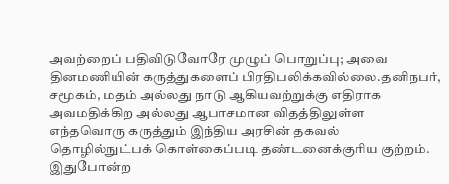அவற்றைப் பதிவிடுவோரே முழுப் பொறுப்பு; அவை தினமணியின் கருத்துகளைப் பிரதிபலிக்கவில்லை.தனிநபர், சமூகம், மதம் அல்லது நாடு ஆகியவற்றுக்கு எதிராக அவமதிக்கிற அல்லது ஆபாசமான விதத்திலுள்ள எந்தவொரு கருத்தும் இந்திய அரசின் தகவல் தொழில்நுட்பக் கொள்கைப்படி தண்டனைக்குரிய குற்றம். இதுபோன்ற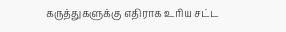கருத்துகளுக்கு எதிராக உரிய சட்ட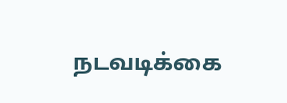நடவடிக்கை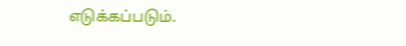எடுக்கப்படும்.